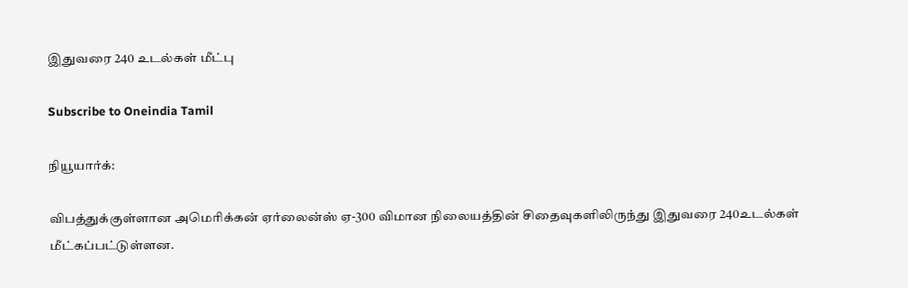இதுவரை 240 உடல்கள் மீட்பு

Subscribe to Oneindia Tamil

நியூயார்க்:

விபத்துக்குள்ளான அமெரிக்கன் ஏர்லைன்ஸ் ஏ-300 விமான நிலையத்தின் சிதைவுகளிலிருந்து இதுவரை 240உடல்கள் மீட்கப்பட்டுள்ளன.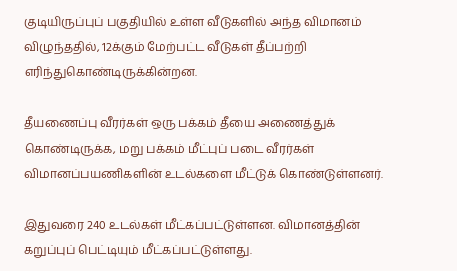குடியிருப்புப் பகுதியில் உள்ள வீடுகளில் அந்த விமானம் விழுந்ததில், 12க்கும் மேற்பட்ட வீடுகள் தீப்பற்றி எரிந்துகொண்டிருக்கின்றன.

தீயணைப்பு வீரர்கள் ஒரு பக்கம் தீயை அணைத்துக் கொண்டிருக்க, மறு பக்கம் மீட்புப் படை வீரர்கள் விமானப்பயணிகளின் உடல்களை மீட்டுக் கொண்டுள்ளனர்.

இதுவரை 240 உடல்கள் மீட்கப்பட்டுள்ளன. விமானத்தின் கறுப்புப் பெட்டியும் மீட்கப்பட்டுள்ளது.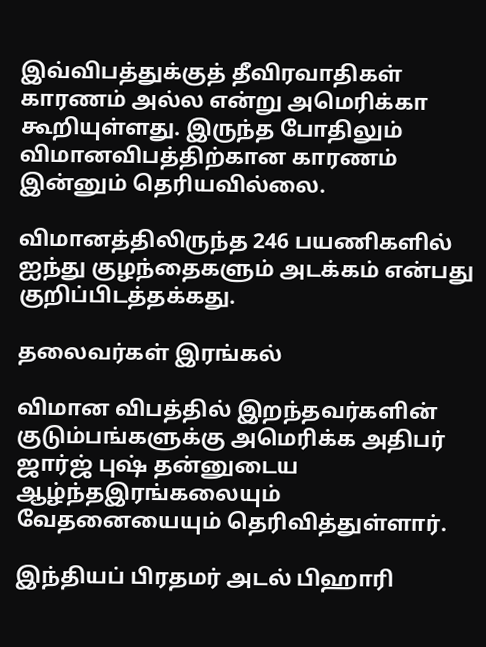இவ்விபத்துக்குத் தீவிரவாதிகள் காரணம் அல்ல என்று அமெரிக்கா கூறியுள்ளது. இருந்த போதிலும் விமானவிபத்திற்கான காரணம் இன்னும் தெரியவில்லை.

விமானத்திலிருந்த 246 பயணிகளில் ஐந்து குழந்தைகளும் அடக்கம் என்பது குறிப்பிடத்தக்கது.

தலைவர்கள் இரங்கல்

விமான விபத்தில் இறந்தவர்களின் குடும்பங்களுக்கு அமெரிக்க அதிபர் ஜார்ஜ் புஷ் தன்னுடைய ஆழ்ந்தஇரங்கலையும் வேதனையையும் தெரிவித்துள்ளார்.

இந்தியப் பிரதமர் அடல் பிஹாரி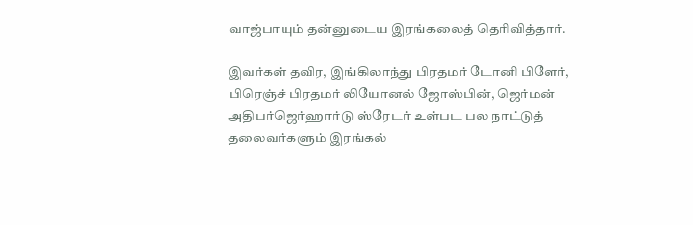வாஜ்பாயும் தன்னுடைய இரங்கலைத் தெரிவித்தார்.

இவர்கள் தவிர, இங்கிலாந்து பிரதமர் டோனி பிளேர், பிரெஞ்ச் பிரதமர் லியோனல் ஜோஸ்பின், ஜெர்மன் அதிபர்ஜெர்ஹார்டு ஸ்ரேடர் உள்பட பல நாட்டுத் தலைவர்களும் இரங்கல்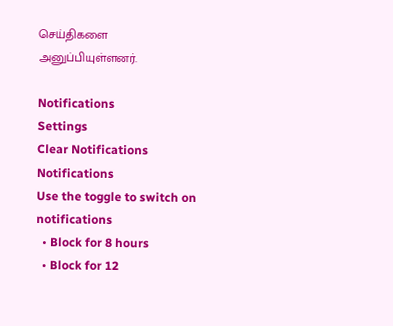செய்திகளை அனுப்பியுள்ளனர்.

Notifications
Settings
Clear Notifications
Notifications
Use the toggle to switch on notifications
  • Block for 8 hours
  • Block for 12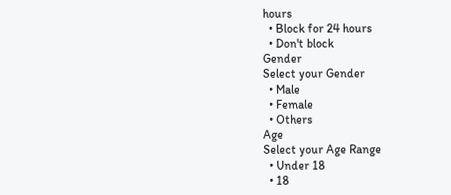hours
  • Block for 24 hours
  • Don't block
Gender
Select your Gender
  • Male
  • Female
  • Others
Age
Select your Age Range
  • Under 18
  • 18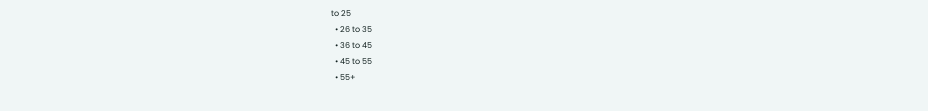to 25
  • 26 to 35
  • 36 to 45
  • 45 to 55
  • 55+